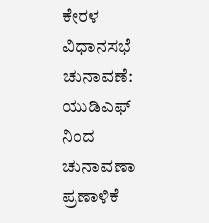ಕೇರಳ ವಿಧಾನಸಭೆ ಚುನಾವಣೆ: ಯುಡಿಎಫ್ ನಿಂದ ಚುನಾವಣಾ ಪ್ರಣಾಳಿಕೆ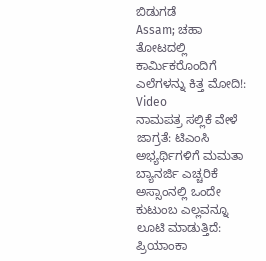ಬಿಡುಗಡೆ
Assam; ಚಹಾ ತೋಟದಲ್ಲಿ ಕಾರ್ಮಿಕರೊಂದಿಗೆ ಎಲೆಗಳನ್ನು ಕಿತ್ತ ಮೋದಿ!: Video
ನಾಮಪತ್ರ ಸಲ್ಲಿಕೆ ವೇಳೆ ಜಾಗ್ರತೆ: ಟಿಎಂಸಿ ಅಭ್ಯರ್ಥಿಗಳಿಗೆ ಮಮತಾ ಬ್ಯಾನರ್ಜಿ ಎಚ್ಚರಿಕೆ
ಅಸ್ಸಾಂನಲ್ಲಿ ಒಂದೇ ಕುಟುಂಬ ಎಲ್ಲವನ್ನೂ ಲೂಟಿ ಮಾಡುತ್ತಿದೆ: ಪ್ರಿಯಾಂಕಾ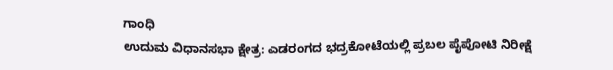ಗಾಂಧಿ
ಉದುಮ ವಿಧಾನಸಭಾ ಕ್ಷೇತ್ರ: ಎಡರಂಗದ ಭದ್ರಕೋಟೆಯಲ್ಲಿ ಪ್ರಬಲ ಪೈಪೋಟಿ ನಿರೀಕ್ಷೆ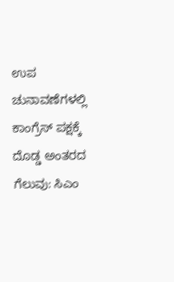ಉಪ ಚುನಾವಣೆಗಳಲ್ಲಿ ಕಾಂಗ್ರೆಸ್ ಪಕ್ಷಕ್ಕೆ ದೊಡ್ಡ ಅಂತರದ ಗೆಲುವು: ಸಿಎಂ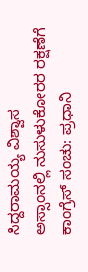ಸಿದ್ದರಾಮಯ್ಯ ವಿಶ್ವಾಸ
ಅಸ್ಸಾಂನಲ್ಲಿ ನುಸುಳುಕೋರರ ರಕ್ಷಣೆಗೆ ಕಾಂಗ್ರೆಸ್ ಸಂಚು: ಪ್ರಧಾನಿ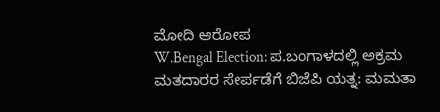ಮೋದಿ ಆರೋಪ
W.Bengal Election: ಪ.ಬಂಗಾಳದಲ್ಲಿ ಅಕ್ರಮ ಮತದಾರರ ಸೇರ್ಪಡೆಗೆ ಬಿಜೆಪಿ ಯತ್ನ: ಮಮತಾ